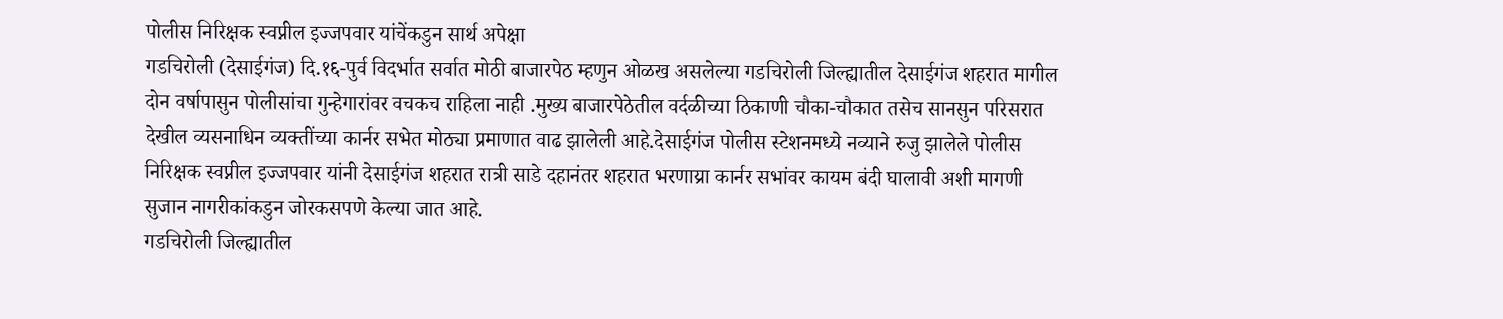पोलीस निरिक्षक स्वप्नील इज्जपवार यांचेंकडुन सार्थ अपेक्षा
गडचिरोली (देसाईगंज) दि.१६-पुर्व विदर्भात सर्वात मोठी बाजारपेठ म्हणुन ओळख असलेल्या गडचिरोली जिल्ह्यातील देसाईगंज शहरात मागील दोन वर्षापासुन पोलीसांचा गुन्हेगारांवर वचकच राहिला नाही .मुख्य बाजारपेठेतील वर्दळीच्या ठिकाणी चौका-चौकात तसेच सानसुन परिसरात देखील व्यसनाधिन व्यक्तींच्या कार्नर सभेत मोठ्या प्रमाणात वाढ झालेली आहे.देसाईगंज पोलीस स्टेशनमध्ये नव्याने रुजु झालेले पोलीस निरिक्षक स्वप्नील इज्जपवार यांनी देसाईगंज शहरात रात्री साडे दहानंतर शहरात भरणाय्रा कार्नर सभांवर कायम बंदी घालावी अशी मागणी सुजान नागरीकांकडुन जोरकसपणे केल्या जात आहे.
गडचिरोली जिल्ह्यातील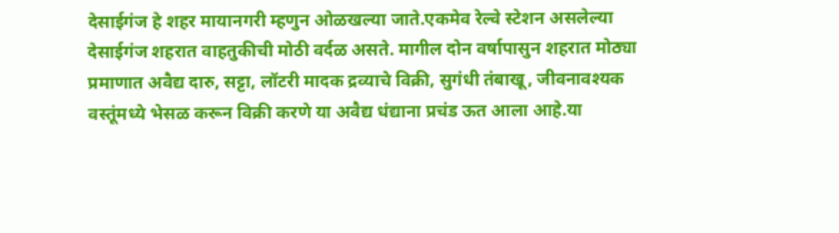देसाईगंज हे शहर मायानगरी म्हणुन ओळखल्या जाते.एकमेव रेल्वे स्टेशन असलेल्या देसाईगंज शहरात वाहतुकीची मोठी वर्दळ असते. मागील दोन वर्षापासुन शहरात मोठ्या प्रमाणात अवैद्य दारु, सट्टा, लॉटरी मादक द्रव्याचे विक्री, सुगंधी तंबाखू, जीवनावश्यक वस्तूंमध्ये भेसळ करून विक्री करणे या अवैद्य धंद्याना प्रचंड ऊत आला आहे.या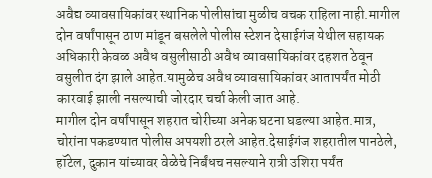अवैद्य व्यावसायिकांवर स्थानिक पोलीसांचा मुळीच वचक राहिला नाही.मागील दोन वर्षांपासून ठाण मांडून बसलेले पोलीस स्टेशन देसाईगंज येथील सहायक अधिकारी केवळ अवैध वसुलीसाठी अवैध व्यावसायिकांवर दहशत ठेवून वसुलीत दंग झाले आहेत.यामुळेच अवैध व्यावसायिकांवर आतापर्यंत मोठी कारवाई झाली नसल्याची जोरदार चर्चा केली जात आहे.
मागील दोन वर्षांपासून शहरात चोरीच्या अनेक घटना घडल्या आहेत.मात्र, चोरांना पकडण्यात पोलीस अपयशी ठरले आहेत.देसाईगंज शहरातील पानठेले, हॉटेल, दुकान यांच्यावर वेळेचे निर्बंधच नसल्याने रात्री उशिरा पर्यंत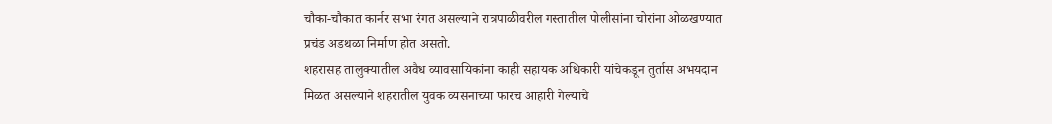चौका-चौकात कार्नर सभा रंगत असल्याने रात्रपाळीवरील गस्तातील पोलीसांना चोरांना ओळखण्यात प्रचंड अडथळा निर्माण होत असतो.
शहरासह तालुक्यातील अवैध व्यावसायिकांना काही सहायक अधिकारी यांचेकडून तुर्तास अभयदान मिळत असल्याने शहरातील युवक व्यसनाच्या फारच आहारी गेल्याचे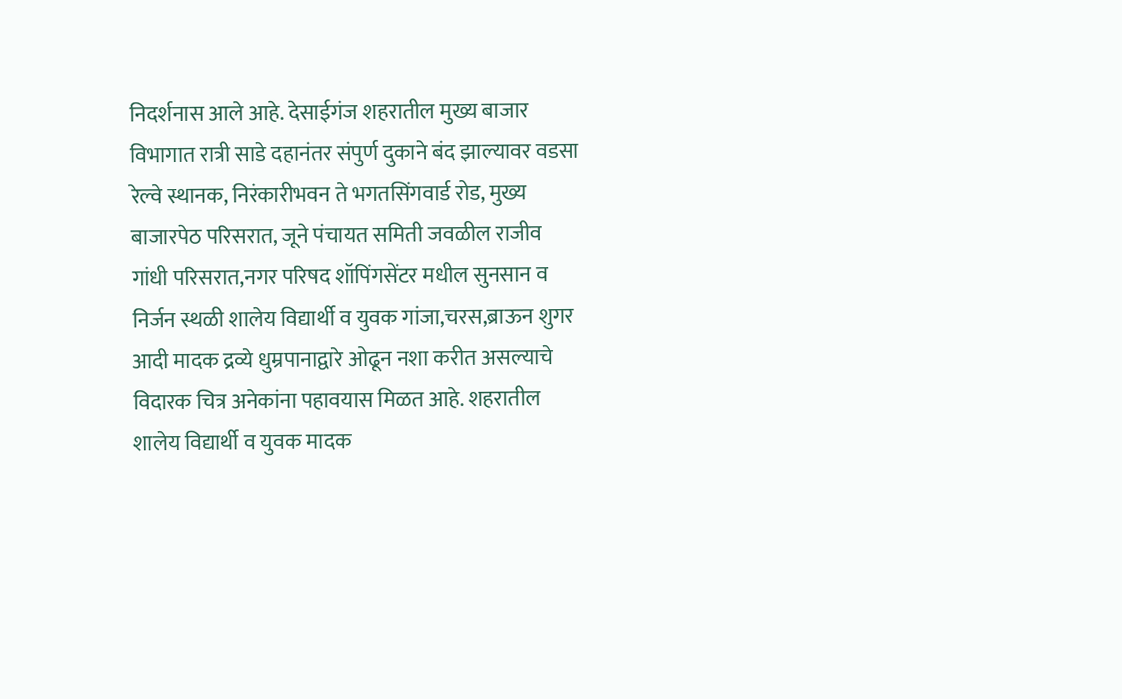निदर्शनास आले आहे. देसाईगंज शहरातील मुख्य बाजार विभागात रात्री साडे दहानंतर संपुर्ण दुकाने बंद झाल्यावर वडसा रेल्वे स्थानक, निरंकारीभवन ते भगतसिंगवार्ड रोड, मुख्य बाजारपेठ परिसरात, जूने पंचायत समिती जवळील राजीव गांधी परिसरात,नगर परिषद शॉपिंगसेंटर मधील सुनसान व निर्जन स्थळी शालेय विद्यार्थी व युवक गांजा,चरस,ब्राऊन शुगर आदी मादक द्रव्ये धुम्रपानाद्वारे ओढून नशा करीत असल्याचे विदारक चित्र अनेकांना पहावयास मिळत आहे. शहरातील शालेय विद्यार्थी व युवक मादक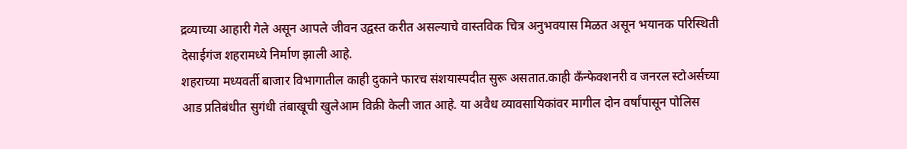द्रव्याच्या आहारी गेले असून आपले जीवन उद्वस्त करीत असल्याचे वास्तविक चित्र अनुभवयास मिळत असून भयानक परिस्थिती देसाईगंज शहरामध्ये निर्माण झाली आहे.
शहराच्या मध्यवर्ती बाजार विभागातील काही दुकाने फारच संशयास्पदीत सुरू असतात.काही कॅंन्फेक्शनरी व जनरल स्टोअर्सच्या आड प्रतिबंधीत सुगंधी तंबाखूची खुलेआम विक्री केली जात आहे. या अवैध व्यावसायिकांवर मागील दोन वर्षांपासून पोलिस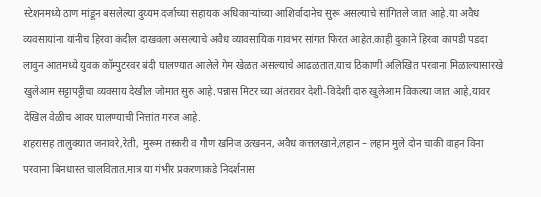स्टेशनमध्ये ठाण मांडून बसलेल्या दुय्यम दर्जाच्या सहायक अधिकाऱ्यांच्या आशिर्वादानेच सुरू असल्याचे सांगितले जात आहे.या अवैध व्यवसायांना यांनीच हिरवा कंदील दाखवला असल्याचे अवैध व्यावसायिक गावभर सांगत फिरत आहेत.काही दुकाने हिरवा कापडी पडदा लावुन आतमध्ये युवक कॉम्पुटरवर बंदी घालण्यात आलेले गेम खेळत असल्याचे आढळतात.याच ठिकाणी अलिखित परवाना मिळाल्यासारखे खुलेआम सट्टापट्टीचा व्यवसाय देखील जोमात सुरु आहे.पन्नास मिटर च्या अंतरावर देशी-विदेशी दारु खुलेआम विकल्या जात आहे,यावर देखिल वेळीच आवर घालण्याची नित्तांत गरज आहे.
शहरासह तालुक्यात जनावरे,रेती, मुरूम तस्करी व गौण खनिज उत्खनन, अवैध कत्तलखाने,लहान – लहान मुले दोन चाकी वाहन विना परवाना बिनधास्त चालवितात.मात्र या गंभीर प्रकरणाकडे निदर्शनास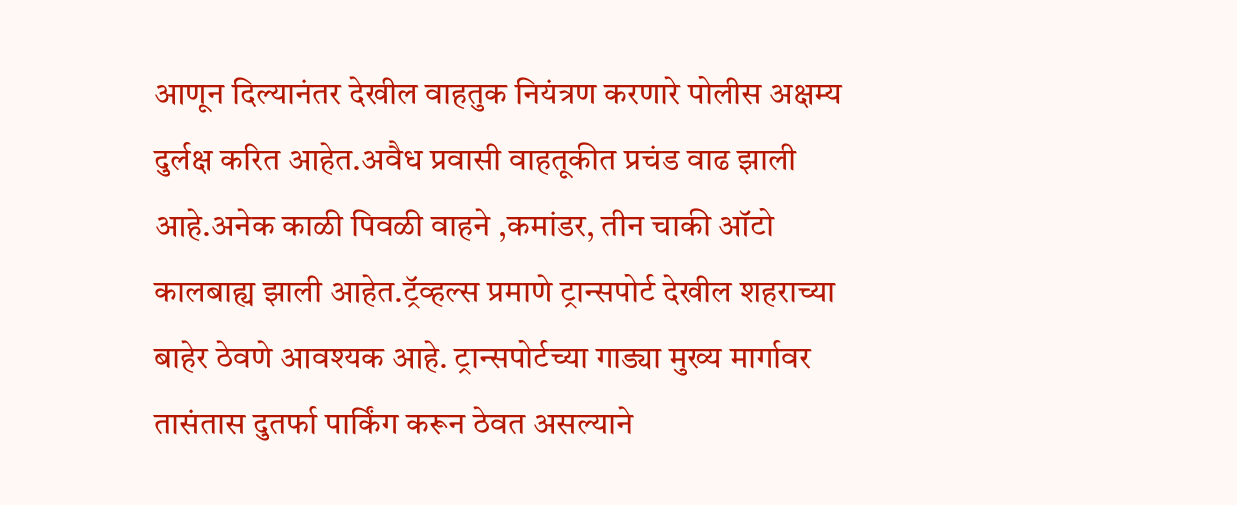आणून दिल्यानंतर देखील वाहतुक नियंत्रण करणारे पोलीस अक्षम्य दुर्लक्ष करित आहेत.अवैध प्रवासी वाहतूकीत प्रचंड वाढ झाली आहे.अनेक काळी पिवळी वाहने ,कमांडर, तीन चाकी ऑटो कालबाह्य झाली आहेत.ट्रॅव्हल्स प्रमाणे ट्रान्सपोर्ट देखील शहराच्या बाहेर ठेवणे आवश्यक आहे. ट्रान्सपोर्टच्या गाड्या मुख्य मार्गावर तासंतास दुतर्फा पार्किंग करून ठेवत असल्याने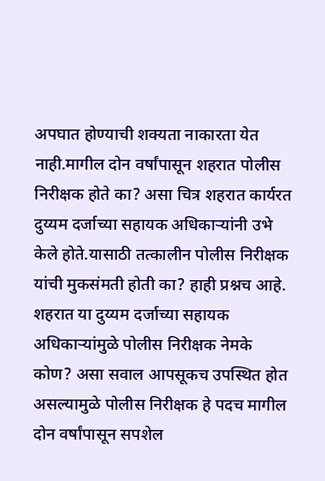अपघात होण्याची शक्यता नाकारता येत नाही.मागील दोन वर्षांपासून शहरात पोलीस निरीक्षक होते का? असा चित्र शहरात कार्यरत दुय्यम दर्जाच्या सहायक अधिकाऱ्यांनी उभे केले होते.यासाठी तत्कालीन पोलीस निरीक्षक यांची मुकसंमती होती का? हाही प्रश्नच आहे.
शहरात या दुय्यम दर्जाच्या सहायक अधिकाऱ्यांमुळे पोलीस निरीक्षक नेमके कोण? असा सवाल आपसूकच उपस्थित होत असल्यामुळे पोलीस निरीक्षक हे पदच मागील दोन वर्षांपासून सपशेल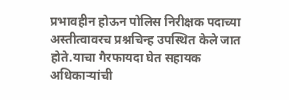प्रभावहीन होऊन पोलिस निरीक्षक पदाच्या अस्तीत्वावरच प्रश्नचिन्ह उपस्थित केले जात होते.याचा गैरफायदा घेत सहायक अधिकाऱ्यांची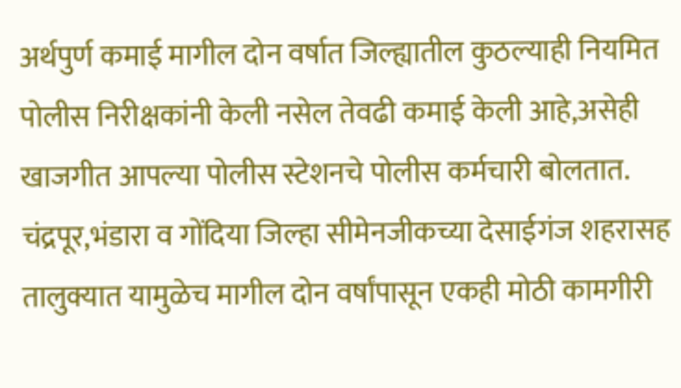अर्थपुर्ण कमाई मागील दोन वर्षात जिल्ह्यातील कुठल्याही नियमित पोलीस निरीक्षकांनी केली नसेल तेवढी कमाई केली आहे,असेही खाजगीत आपल्या पोलीस स्टेशनचे पोलीस कर्मचारी बोलतात. चंद्रपूर,भंडारा व गोंदिया जिल्हा सीमेनजीकच्या देसाईगंज शहरासह तालुक्यात यामुळेच मागील दोन वर्षांपासून एकही मोठी कामगीरी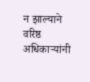न झाल्याने वरिष्ठ अधिकाऱ्यांनी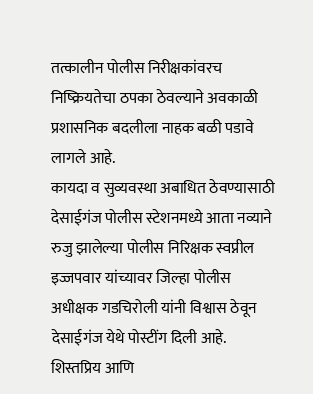तत्कालीन पोलीस निरीक्षकांवरच निष्क्रियतेचा ठपका ठेवल्याने अवकाळी प्रशासनिक बदलीला नाहक बळी पडावे लागले आहे.
कायदा व सुव्यवस्था अबाधित ठेवण्यासाठी देसाईगंज पोलीस स्टेशनमध्ये आता नव्याने रुजु झालेल्या पोलीस निरिक्षक स्वप्नील इज्जपवार यांच्यावर जिल्हा पोलीस अधीक्षक गडचिरोली यांनी विश्वास ठेवून देसाईगंज येथे पोस्टींग दिली आहे. शिस्तप्रिय आणि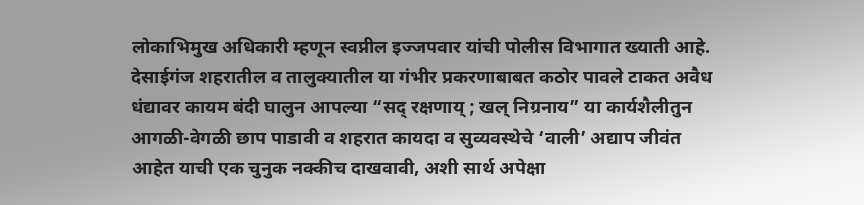लोकाभिमुख अधिकारी म्हणून स्वप्नील इज्जपवार यांची पोलीस विभागात ख्याती आहे. देसाईगंज शहरातील व तालुक्यातील या गंभीर प्रकरणाबाबत कठोर पावले टाकत अवैध धंद्यावर कायम बंदी घालुन आपल्या “सद् रक्षणाय् ; खल् निग्रनाय” या कार्यशैलीतुन आगळी-वेगळी छाप पाडावी व शहरात कायदा व सुव्यवस्थेचे ‘वाली’ अद्याप जीवंत आहेत याची एक चुनुक नक्कीच दाखवावी, अशी सार्थ अपेक्षा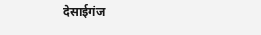देसाईगंज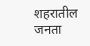शहरातील जनता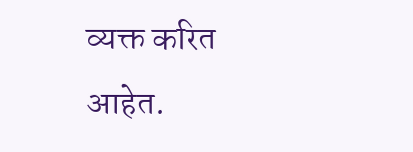व्यक्त करित आहेत.